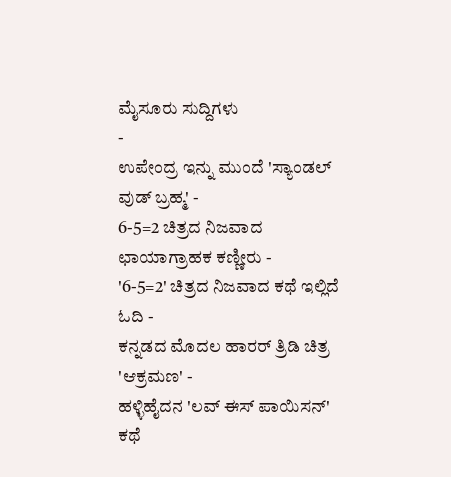ಮೈಸೂರು ಸುದ್ದಿಗಳು
-
ಉಪೇಂದ್ರ ಇನ್ನು ಮುಂದೆ 'ಸ್ಯಾಂಡಲ್ ವುಡ್ ಬ್ರಹ್ಮ' -
6-5=2 ಚಿತ್ರದ ನಿಜವಾದ ಛಾಯಾಗ್ರಾಹಕ ಕಣ್ಣೀರು -
'6-5=2' ಚಿತ್ರದ ನಿಜವಾದ ಕಥೆ ಇಲ್ಲಿದೆ ಓದಿ -
ಕನ್ನಡದ ಮೊದಲ ಹಾರರ್ ತ್ರಿಡಿ ಚಿತ್ರ 'ಆಕ್ರಮಣ' -
ಹಳ್ಳಿಹೈದನ 'ಲವ್ ಈಸ್ ಪಾಯಿಸನ್' ಕಥೆ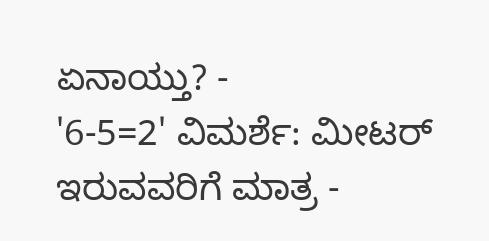ಏನಾಯ್ತು? -
'6-5=2' ವಿಮರ್ಶೆ: ಮೀಟರ್ ಇರುವವರಿಗೆ ಮಾತ್ರ -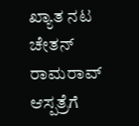ಖ್ಯಾತ ನಟ ಚೇತನ್ ರಾಮರಾವ್ ಆಸ್ಪತ್ರೆಗೆ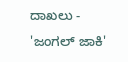ದಾಖಲು -
'ಜಂಗಲ್ ಜಾಕಿ'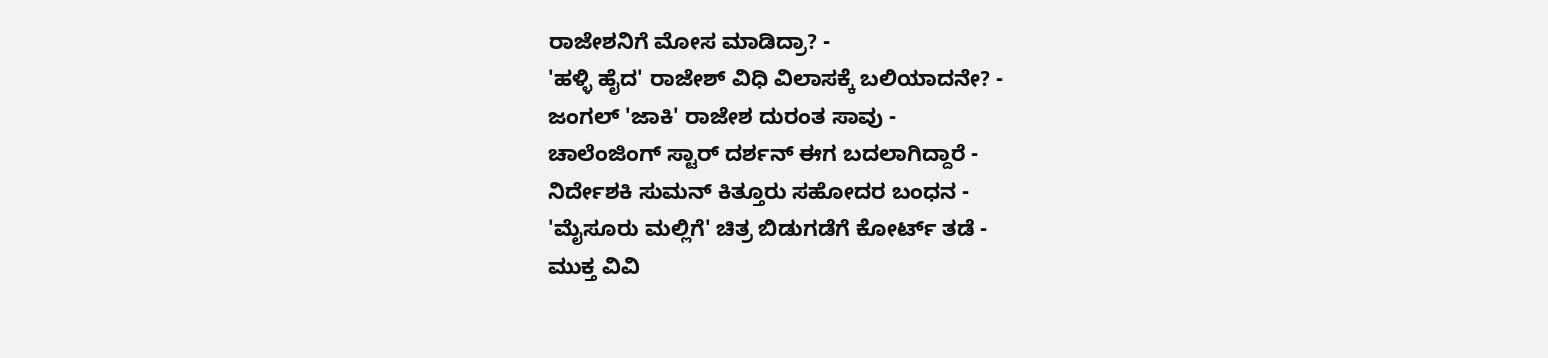ರಾಜೇಶನಿಗೆ ಮೋಸ ಮಾಡಿದ್ರಾ? -
'ಹಳ್ಳಿ ಹೈದ' ರಾಜೇಶ್ ವಿಧಿ ವಿಲಾಸಕ್ಕೆ ಬಲಿಯಾದನೇ? -
ಜಂಗಲ್ 'ಜಾಕಿ' ರಾಜೇಶ ದುರಂತ ಸಾವು -
ಚಾಲೆಂಜಿಂಗ್ ಸ್ಟಾರ್ ದರ್ಶನ್ ಈಗ ಬದಲಾಗಿದ್ದಾರೆ -
ನಿರ್ದೇಶಕಿ ಸುಮನ್ ಕಿತ್ತೂರು ಸಹೋದರ ಬಂಧನ -
'ಮೈಸೂರು ಮಲ್ಲಿಗೆ' ಚಿತ್ರ ಬಿಡುಗಡೆಗೆ ಕೋರ್ಟ್ ತಡೆ -
ಮುಕ್ತ ವಿವಿ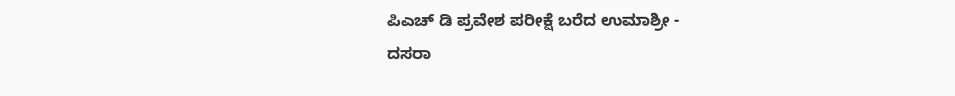ಪಿಎಚ್ ಡಿ ಪ್ರವೇಶ ಪರೀಕ್ಷೆ ಬರೆದ ಉಮಾಶ್ರೀ -
ದಸರಾ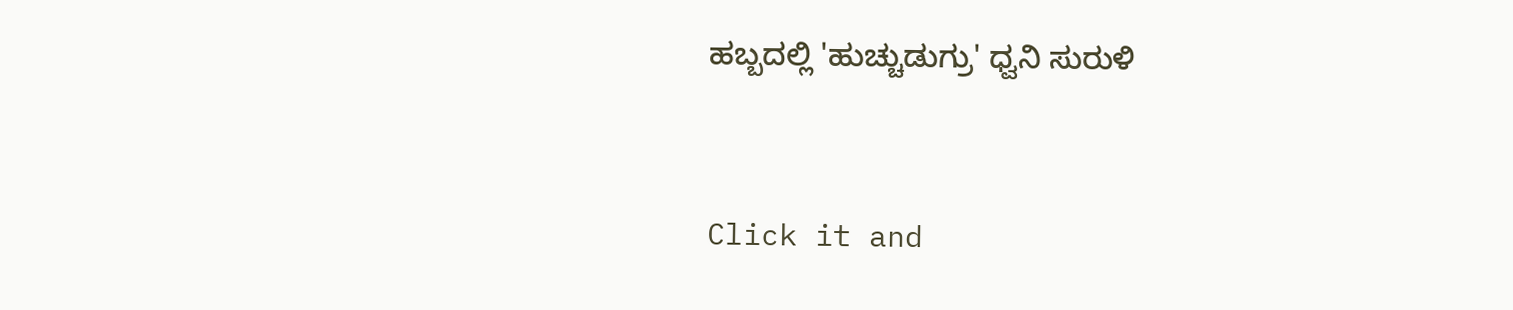ಹಬ್ಬದಲ್ಲಿ 'ಹುಚ್ಚುಡುಗ್ರು' ಧ್ವನಿ ಸುರುಳಿ


Click it and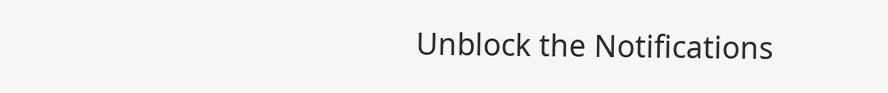Unblock the Notifications